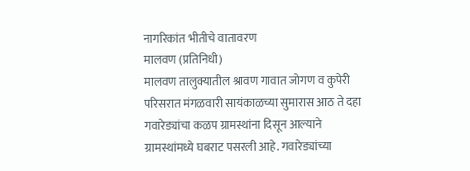नागरिकांत भीतीचे वातावरण
मालवण (प्रतिनिधी)
मालवण तालुक्यातील श्रावण गावात जोगण व कुपेरी परिसरात मंगळवारी सायंकाळच्या सुमारास आठ ते दहा गवारेड्यांचा कळप ग्रामस्थांना दिसून आल्याने ग्रामस्थांमध्ये घबराट पसरली आहे. गवारेड्यांच्या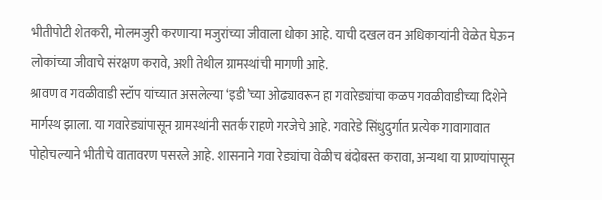भीतीपोटी शेतकरी, मोलमजुरी करणाऱ्या मजुरांच्या जीवाला धोका आहे. याची दखल वन अधिकाऱ्यांनी वेळेत घेऊन लोकांच्या जीवाचे संरक्षण करावे, अशी तेथील ग्रामस्थांची मागणी आहे.
श्रावण व गवळीवाडी स्टॉप यांच्यात असलेल्या ‘इडी’च्या ओढ्यावरून हा गवारेड्यांचा कळप गवळीवाडीच्या दिशेने मार्गस्थ झाला. या गवारेड्यांपासून ग्रामस्थांनी सतर्क राहणे गरजेचे आहे. गवारेडे सिंधुदुर्गात प्रत्येक गावागावात पोहोचल्याने भीतीचे वातावरण पसरले आहे. शासनाने गवा रेड्यांचा वेळीच बंदोबस्त करावा, अन्यथा या प्राण्यांपासून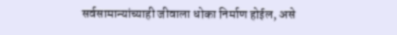सर्वसामान्यांच्याही जीवाला धोका निर्माण होईल, असे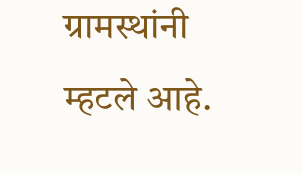ग्रामस्थांनी म्हटले आहे.